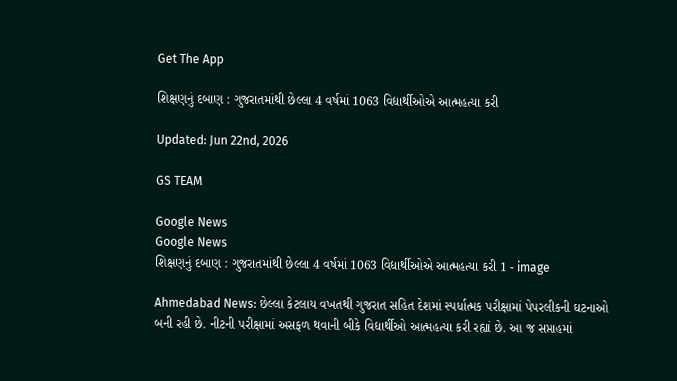Get The App

શિક્ષણનું દબાણ : ગુજરાતમાંથી છેલ્લા 4 વર્ષમાં 1063 વિદ્યાર્થીઓએ આત્મહત્યા કરી

Updated: Jun 22nd, 2026

GS TEAM

Google News
Google News
શિક્ષણનું દબાણ : ગુજરાતમાંથી છેલ્લા 4 વર્ષમાં 1063 વિદ્યાર્થીઓએ આત્મહત્યા કરી 1 - image

Ahmedabad News: છેલ્લા કેટલાય વખતથી ગુજરાત સહિત દેશમાં સ્પર્ધાત્મક પરીક્ષામાં પેપરલીકની ઘટનાઓ બની રહી છે. નીટની પરીક્ષામાં અસફળ થવાની બીકે વિદ્યાર્થીઓ આત્મહત્યા કરી રહ્યાં છે. આ જ સપ્તાહમાં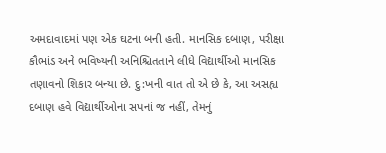અમદાવાદમાં પણ એક ઘટના બની હતી. માનસિક દબાણ, પરીક્ષા કૌભાંડ અને ભવિષ્યની અનિશ્ચિતતાને લીધે વિદ્યાર્થીઓ માનસિક તણાવનો શિકાર બન્યા છે. દુ:ખની વાત તો એ છે કે, આ અસહ્ય દબાણ હવે વિદ્યાર્થીઓના સપનાં જ નહીં, તેમનું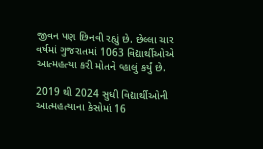જીવન પણ છિનવી રહ્યું છે. છેલ્લા ચાર વર્ષમાં ગુજરાતમાં 1063 વિદ્યાર્થીઓએ આત્મહત્યા કરી મોતને વ્હાલું કર્યું છે.

2019 થી 2024 સુધી વિદ્યાર્થીઓની આત્મહત્યાના કેસોમાં 16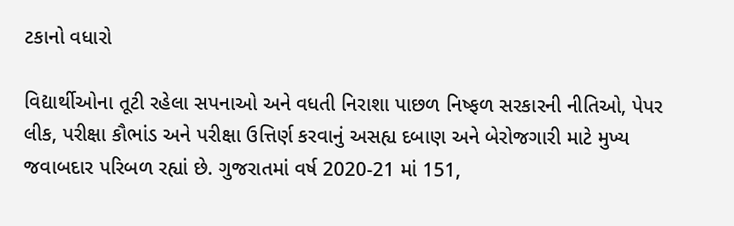ટકાનો વધારો

વિદ્યાર્થીઓના તૂટી રહેલા સપનાઓ અને વધતી નિરાશા પાછળ નિષ્ફળ સરકારની નીતિઓ, પેપર લીક, પરીક્ષા કૌભાંડ અને પરીક્ષા ઉત્તિર્ણ કરવાનું અસહ્ય દબાણ અને બેરોજગારી માટે મુખ્ય જવાબદાર પરિબળ રહ્યાં છે. ગુજરાતમાં વર્ષ 2020-21 માં 151,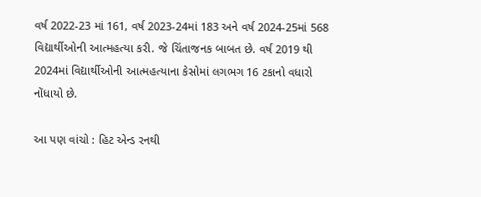વર્ષ 2022-23 માં 161, વર્ષ 2023-24માં 183 અને વર્ષ 2024-25માં 568 વિદ્યાર્થીઓની આત્મહત્યા કરી. જે ચિંતાજનક બાબત છે. વર્ષ 2019 થી 2024માં વિદ્યાર્થીઓની આત્મહત્યાના કેસોમાં લગભગ 16 ટકાનો વધારો નોંધાયો છે.

આ પણ વાંચો : હિટ એન્ડ રનથી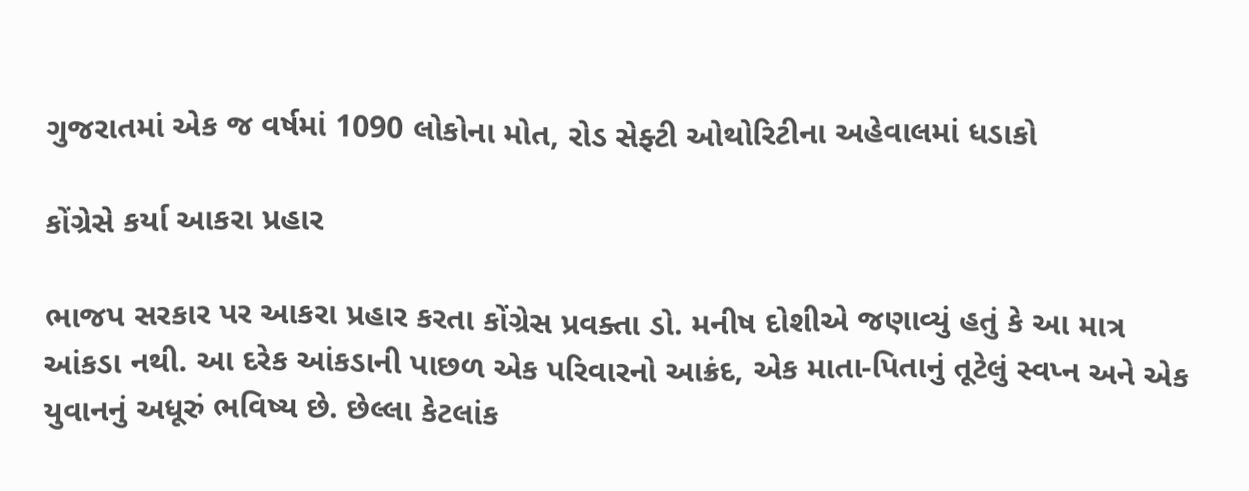ગુજરાતમાં એક જ વર્ષમાં 1090 લોકોના મોત, રોડ સેફ્ટી ઓથોરિટીના અહેવાલમાં ધડાકો

કોંગ્રેસે કર્યા આકરા પ્રહાર

ભાજપ સરકાર પર આકરા પ્રહાર કરતા કોંગ્રેસ પ્રવક્તા ડો. મનીષ દોશીએ જણાવ્યું હતું કે આ માત્ર આંકડા નથી. આ દરેક આંકડાની પાછળ એક પરિવારનો આક્રંદ, એક માતા-પિતાનું તૂટેલું સ્વપ્ન અને એક યુવાનનું અધૂરું ભવિષ્ય છે. છેલ્લા કેટલાંક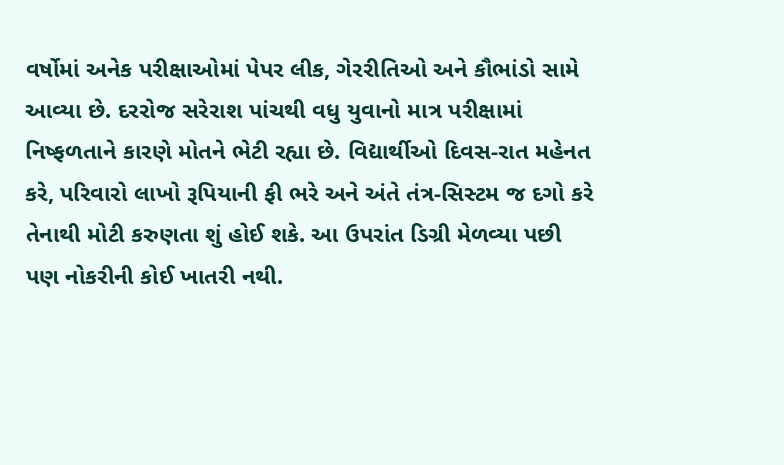વર્ષોમાં અનેક પરીક્ષાઓમાં પેપર લીક, ગેરરીતિઓ અને કૌભાંડો સામે આવ્યા છે. દરરોજ સરેરાશ પાંચથી વધુ યુવાનો માત્ર પરીક્ષામાં નિષ્ફળતાને કારણે મોતને ભેટી રહ્યા છે. વિદ્યાર્થીઓ દિવસ-રાત મહેનત કરે, પરિવારો લાખો રૂપિયાની ફી ભરે અને અંતે તંત્ર-સિસ્ટમ જ દગો કરે તેનાથી મોટી કરુણતા શું હોઈ શકે. આ ઉપરાંત ડિગ્રી મેળવ્યા પછી પણ નોકરીની કોઈ ખાતરી નથી.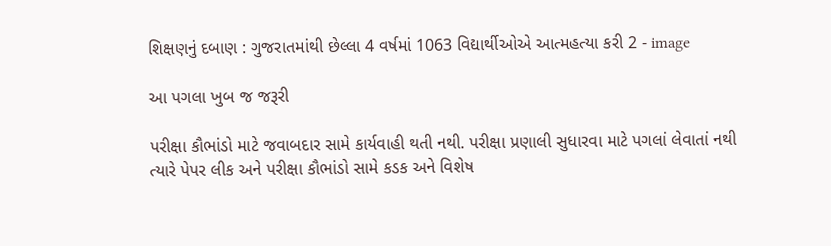શિક્ષણનું દબાણ : ગુજરાતમાંથી છેલ્લા 4 વર્ષમાં 1063 વિદ્યાર્થીઓએ આત્મહત્યા કરી 2 - image

આ પગલા ખુબ જ જરૂરી

પરીક્ષા કૌભાંડો માટે જવાબદાર સામે કાર્યવાહી થતી નથી. પરીક્ષા પ્રણાલી સુધારવા માટે પગલાં લેવાતાં નથી ત્યારે પેપર લીક અને પરીક્ષા કૌભાંડો સામે કડક અને વિશેષ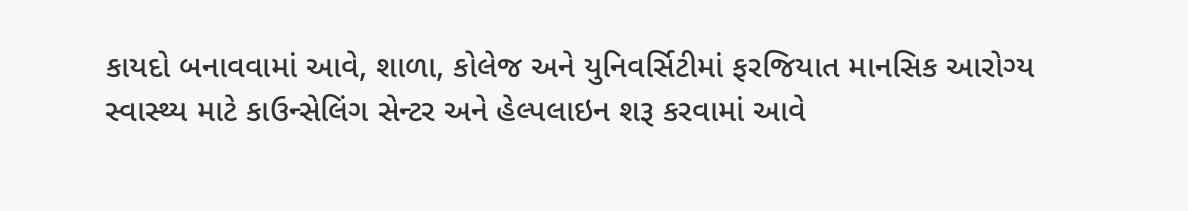કાયદો બનાવવામાં આવે, શાળા, કોલેજ અને યુનિવર્સિટીમાં ફરજિયાત માનસિક આરોગ્ય સ્વાસ્થ્ય માટે કાઉન્સેલિંગ સેન્ટર અને હેલ્પલાઇન શરૂ કરવામાં આવે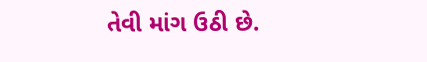તેવી માંગ ઉઠી છે.